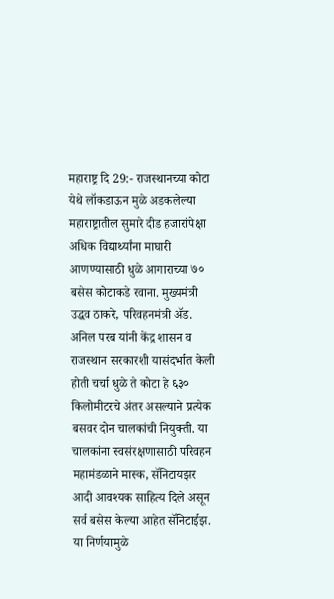महाराष्ट्र दि 29:- राजस्थानच्या कोटा येथे लॉकडाऊन मुळे अडकलेल्या महाराष्ट्रातील सुमारे दीड हजारांपेक्षा अधिक विद्यार्थ्यांना माघारी आणण्यासाठी धुळे आगाराच्या ७० बसेस कोटाकडे रवाना. मुख्यमंत्री उद्धव ठाकरे, परिवहनमंत्री ॲड. अनिल परब यांनी केंद्र शासन व राजस्थान सरकारशी यासंदर्भात केली होती चर्चा धुळे ते कोटा हे ६३० किलोमीटरचे अंतर असल्याने प्रत्येक बसवर दोन चालकांची नियुक्ती. या चालकांना स्वसंरक्षणासाठी परिवहन महामंडळाने मास्क, सॅनिटायझर आदी आवश्यक साहित्य दिले असून सर्व बसेस केल्या आहेत सॅनिटाईझ. या निर्णयामुळे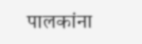पालकांना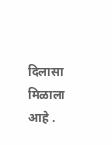दिलासा मिळाला आहे .